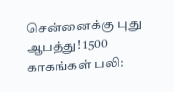சென்னைக்கு புது ஆபத்து! 1500 காகங்கள் பலி: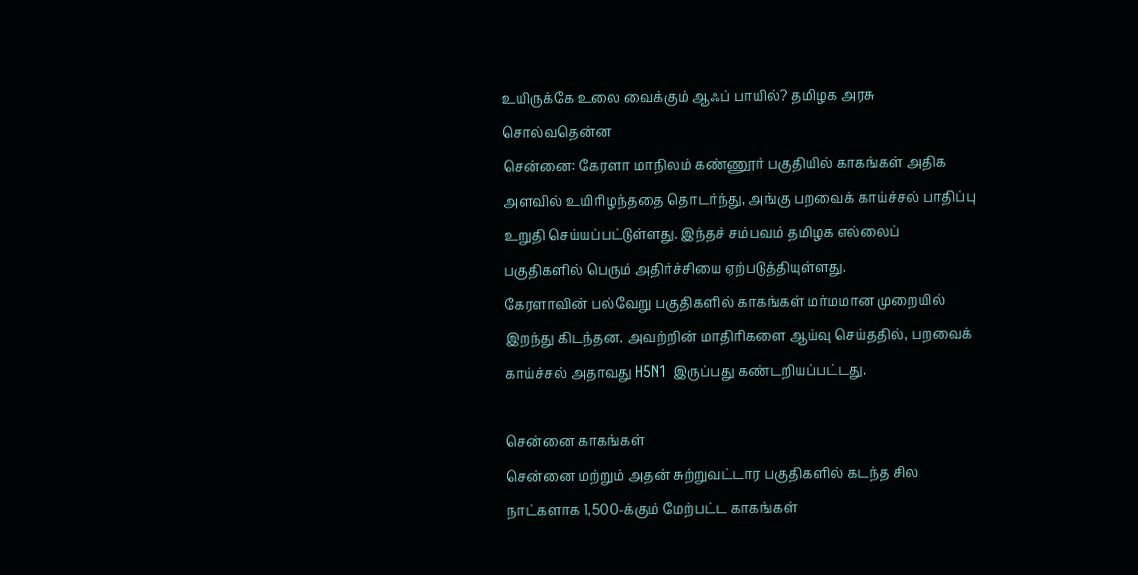உயிருக்கே உலை வைக்கும் ஆஃப் பாயில்? தமிழக அரசு சொல்வதென்ன
சென்னை: கேரளா மாநிலம் கண்ணூர் பகுதியில் காகங்கள் அதிக அளவில் உயிரிழந்ததை தொடர்ந்து, அங்கு பறவைக் காய்ச்சல் பாதிப்பு உறுதி செய்யப்பட்டுள்ளது. இந்தச் சம்பவம் தமிழக எல்லைப் பகுதிகளில் பெரும் அதிர்ச்சியை ஏற்படுத்தியுள்ளது.
கேரளாவின் பல்வேறு பகுதிகளில் காகங்கள் மர்மமான முறையில் இறந்து கிடந்தன. அவற்றின் மாதிரிகளை ஆய்வு செய்ததில், பறவைக் காய்ச்சல் அதாவது H5N1 இருப்பது கண்டறியப்பட்டது.

சென்னை காகங்கள்
சென்னை மற்றும் அதன் சுற்றுவட்டார பகுதிகளில் கடந்த சில நாட்களாக 1,500-க்கும் மேற்பட்ட காகங்கள்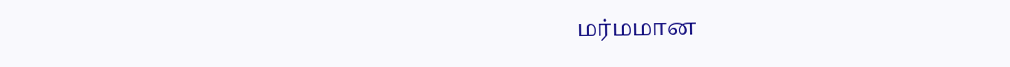மர்மமான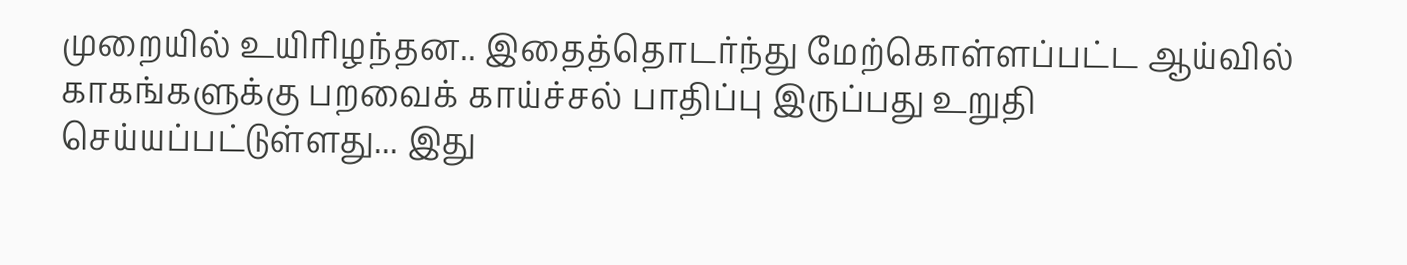முறையில் உயிரிழந்தன.. இதைத்தொடர்ந்து மேற்கொள்ளப்பட்ட ஆய்வில் காகங்களுக்கு பறவைக் காய்ச்சல் பாதிப்பு இருப்பது உறுதி செய்யப்பட்டுள்ளது... இது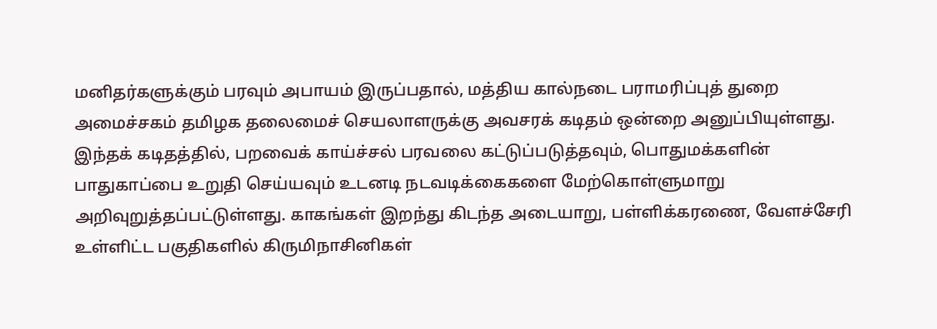மனிதர்களுக்கும் பரவும் அபாயம் இருப்பதால், மத்திய கால்நடை பராமரிப்புத் துறை அமைச்சகம் தமிழக தலைமைச் செயலாளருக்கு அவசரக் கடிதம் ஒன்றை அனுப்பியுள்ளது.
இந்தக் கடிதத்தில், பறவைக் காய்ச்சல் பரவலை கட்டுப்படுத்தவும், பொதுமக்களின் பாதுகாப்பை உறுதி செய்யவும் உடனடி நடவடிக்கைகளை மேற்கொள்ளுமாறு அறிவுறுத்தப்பட்டுள்ளது. காகங்கள் இறந்து கிடந்த அடையாறு, பள்ளிக்கரணை, வேளச்சேரி உள்ளிட்ட பகுதிகளில் கிருமிநாசினிகள்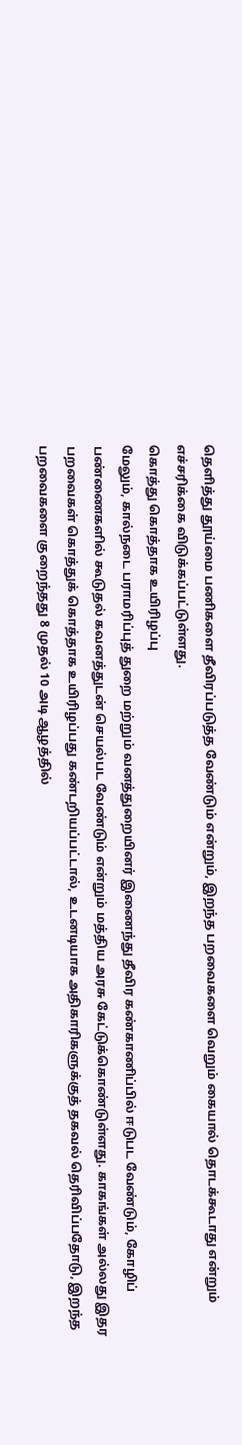தெளித்து தூய்மை பணிகளை தீவிரப்படுத்த வேண்டும் என்றும், இறந்த பறவைகளை வெறும் கையால் தொடக்கூடாது என்றும் எச்சரிக்கை விடுக்கப்பட்டுள்ளது.
கொத்து கொத்தாக உயிரிழப்பு
மேலும், கால்நடை பராமரிப்புத் துறை மற்றும் வனத்துறையினர் இணைந்து தீவிர கண்காணிப்பில் ஈடுபட வேண்டும், கோழிப் பண்ணைகளில் கூடுதல் கவனத்துடன் செயல்பட வேண்டும் என்றும் மத்திய அரசு கேட்டுக்கொண்டுள்ளது. காகங்கள் அல்லது இதர பறவைகள் கொத்துக் கொத்தாக உயிரிழப்பது கண்டறியப்பட்டால், உடனடியாக அதிகாரிகளுக்குத் தகவல் தெரிவிப்பதோடு, இறந்த பறவைகளை குறைந்தது 8 முதல் 10 அடி ஆழத்தில்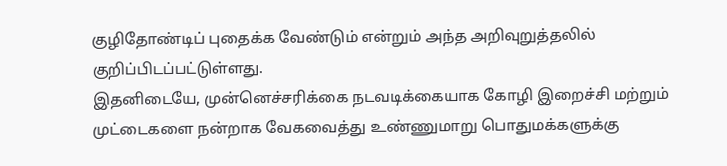குழிதோண்டிப் புதைக்க வேண்டும் என்றும் அந்த அறிவுறுத்தலில் குறிப்பிடப்பட்டுள்ளது.
இதனிடையே, முன்னெச்சரிக்கை நடவடிக்கையாக கோழி இறைச்சி மற்றும் முட்டைகளை நன்றாக வேகவைத்து உண்ணுமாறு பொதுமக்களுக்கு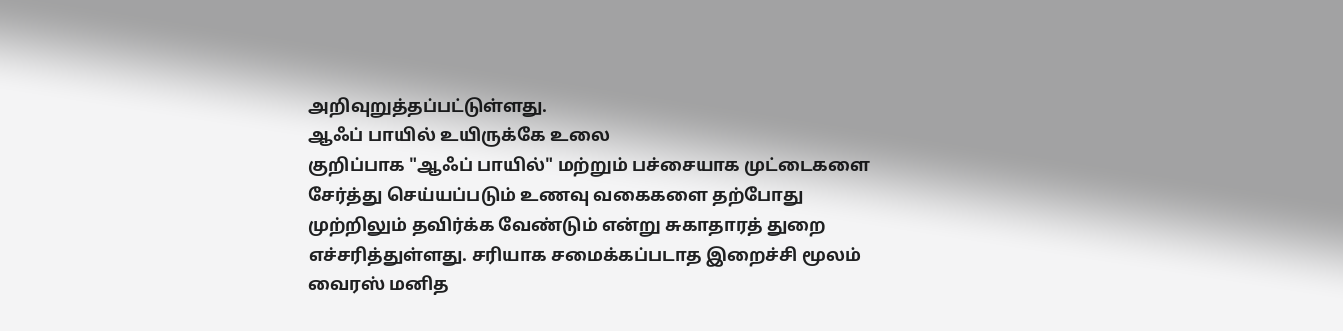அறிவுறுத்தப்பட்டுள்ளது.
ஆஃப் பாயில் உயிருக்கே உலை
குறிப்பாக "ஆஃப் பாயில்" மற்றும் பச்சையாக முட்டைகளை சேர்த்து செய்யப்படும் உணவு வகைகளை தற்போது முற்றிலும் தவிர்க்க வேண்டும் என்று சுகாதாரத் துறை எச்சரித்துள்ளது. சரியாக சமைக்கப்படாத இறைச்சி மூலம் வைரஸ் மனித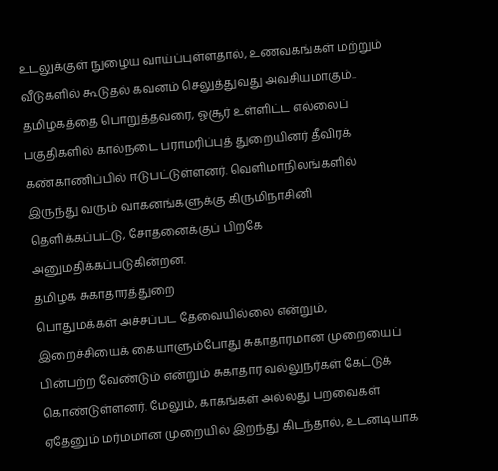உடலுக்குள் நுழைய வாய்ப்புள்ளதால், உணவகங்கள் மற்றும் வீடுகளில் கூடுதல் கவனம் செலுத்துவது அவசியமாகும்..
தமிழகத்தை பொறுத்தவரை, ஓசூர் உள்ளிட்ட எல்லைப் பகுதிகளில் கால்நடை பராமரிப்புத் துறையினர் தீவிரக் கண்காணிப்பில் ஈடுபட்டுள்ளனர். வெளிமாநிலங்களில் இருந்து வரும் வாகனங்களுக்கு கிருமிநாசினி தெளிக்கப்பட்டு, சோதனைக்குப் பிறகே அனுமதிக்கப்படுகின்றன.
தமிழக சுகாதாரத்துறை
பொதுமக்கள் அச்சப்பட தேவையில்லை என்றும், இறைச்சியைக் கையாளும்போது சுகாதாரமான முறையைப் பின்பற்ற வேண்டும் என்றும் சுகாதார வல்லுநர்கள் கேட்டுக் கொண்டுள்ளனர். மேலும், காகங்கள் அல்லது பறவைகள் ஏதேனும் மர்மமான முறையில் இறந்து கிடந்தால், உடனடியாக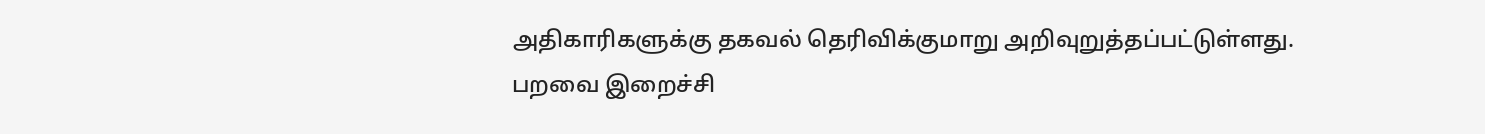அதிகாரிகளுக்கு தகவல் தெரிவிக்குமாறு அறிவுறுத்தப்பட்டுள்ளது.
பறவை இறைச்சி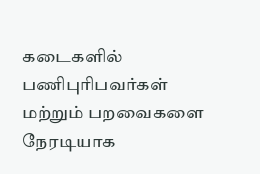கடைகளில் பணிபுரிபவர்கள் மற்றும் பறவைகளை நேரடியாக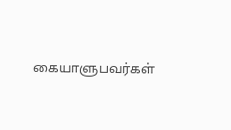கையாளுபவர்கள்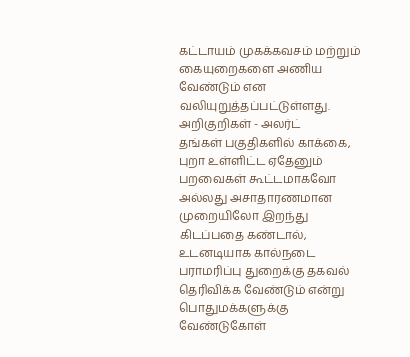கட்டாயம் முகக்கவசம் மற்றும் கையுறைகளை அணிய வேண்டும் என வலியுறுத்தப்பட்டுள்ளது.
அறிகுறிகள் - அலர்ட்
தங்கள் பகுதிகளில் காக்கை, புறா உள்ளிட்ட ஏதேனும் பறவைகள் கூட்டமாகவோ அல்லது அசாதாரணமான முறையிலோ இறந்து கிடப்பதை கண்டால், உடனடியாக கால்நடை பராமரிப்பு துறைக்கு தகவல் தெரிவிக்க வேண்டும் என்று பொதுமக்களுக்கு வேண்டுகோள்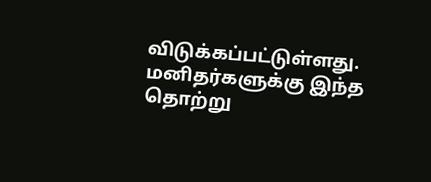விடுக்கப்பட்டுள்ளது.
மனிதர்களுக்கு இந்த தொற்று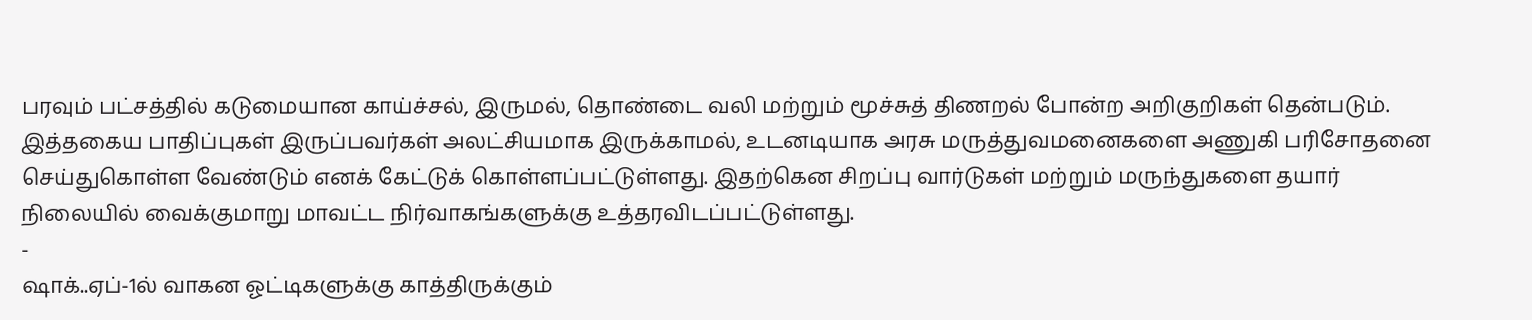பரவும் பட்சத்தில் கடுமையான காய்ச்சல், இருமல், தொண்டை வலி மற்றும் மூச்சுத் திணறல் போன்ற அறிகுறிகள் தென்படும். இத்தகைய பாதிப்புகள் இருப்பவர்கள் அலட்சியமாக இருக்காமல், உடனடியாக அரசு மருத்துவமனைகளை அணுகி பரிசோதனை செய்துகொள்ள வேண்டும் எனக் கேட்டுக் கொள்ளப்பட்டுள்ளது. இதற்கென சிறப்பு வார்டுகள் மற்றும் மருந்துகளை தயார் நிலையில் வைக்குமாறு மாவட்ட நிர்வாகங்களுக்கு உத்தரவிடப்பட்டுள்ளது.
-
ஷாக்..ஏப்-1ல் வாகன ஓட்டிகளுக்கு காத்திருக்கும்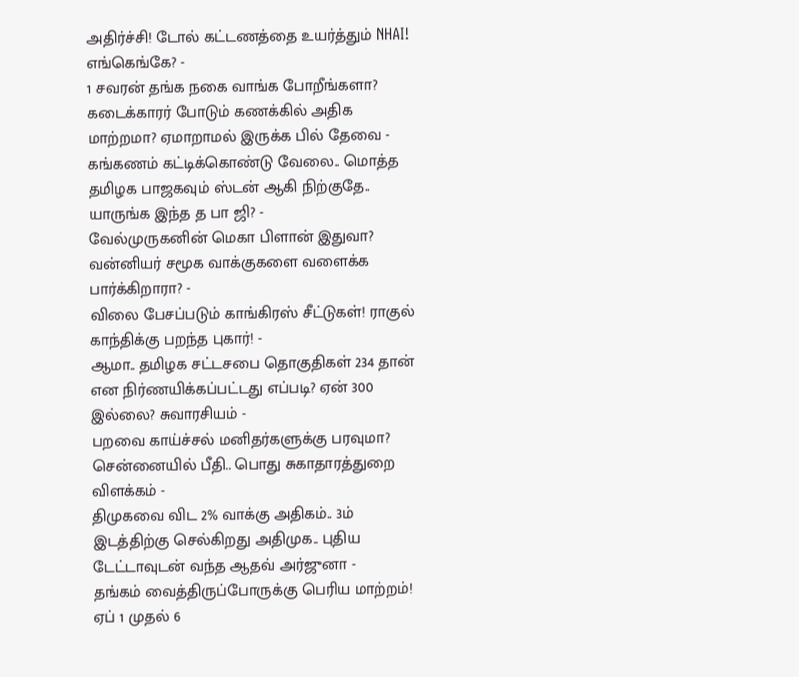அதிர்ச்சி! டோல் கட்டணத்தை உயர்த்தும் NHAI! எங்கெங்கே? -
1 சவரன் தங்க நகை வாங்க போறீங்களா? கடைக்காரர் போடும் கணக்கில் அதிக மாற்றமா? ஏமாறாமல் இருக்க பில் தேவை -
கங்கணம் கட்டிக்கொண்டு வேலை.. மொத்த தமிழக பாஜகவும் ஸ்டன் ஆகி நிற்குதே.. யாருங்க இந்த த பா ஜி? -
வேல்முருகனின் மெகா பிளான் இதுவா? வன்னியர் சமூக வாக்குகளை வளைக்க பார்க்கிறாரா? -
விலை பேசப்படும் காங்கிரஸ் சீட்டுகள்! ராகுல் காந்திக்கு பறந்த புகார்! -
ஆமா.. தமிழக சட்டசபை தொகுதிகள் 234 தான் என நிர்ணயிக்கப்பட்டது எப்படி? ஏன் 300 இல்லை? சுவாரசியம் -
பறவை காய்ச்சல் மனிதர்களுக்கு பரவுமா? சென்னையில் பீதி.. பொது சுகாதாரத்துறை விளக்கம் -
திமுகவை விட 2% வாக்கு அதிகம்.. 3ம் இடத்திற்கு செல்கிறது அதிமுக.. புதிய டேட்டாவுடன் வந்த ஆதவ் அர்ஜுனா -
தங்கம் வைத்திருப்போருக்கு பெரிய மாற்றம்! ஏப் 1 முதல் 6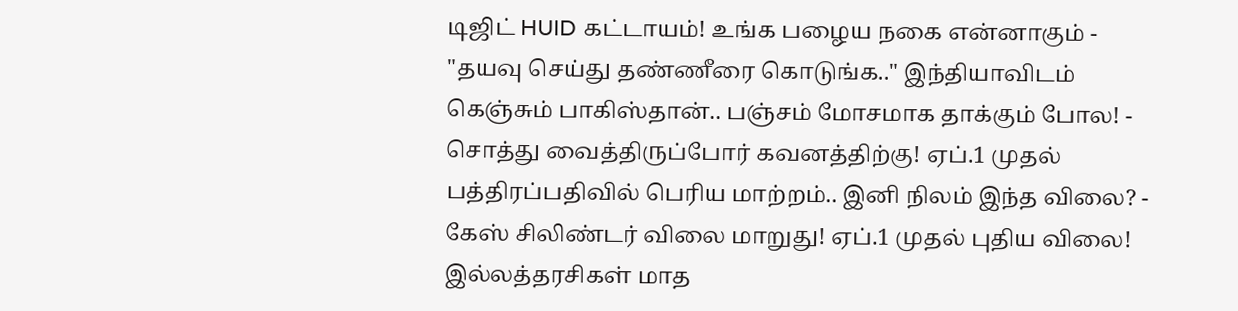டிஜிட் HUID கட்டாயம்! உங்க பழைய நகை என்னாகும் -
"தயவு செய்து தண்ணீரை கொடுங்க.." இந்தியாவிடம் கெஞ்சும் பாகிஸ்தான்.. பஞ்சம் மோசமாக தாக்கும் போல! -
சொத்து வைத்திருப்போர் கவனத்திற்கு! ஏப்.1 முதல் பத்திரப்பதிவில் பெரிய மாற்றம்.. இனி நிலம் இந்த விலை? -
கேஸ் சிலிண்டர் விலை மாறுது! ஏப்.1 முதல் புதிய விலை! இல்லத்தரசிகள் மாத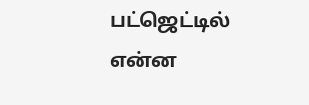பட்ஜெட்டில் என்ன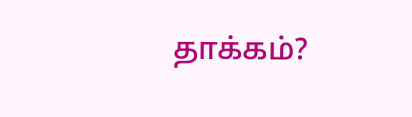தாக்கம்?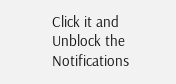Click it and Unblock the Notifications